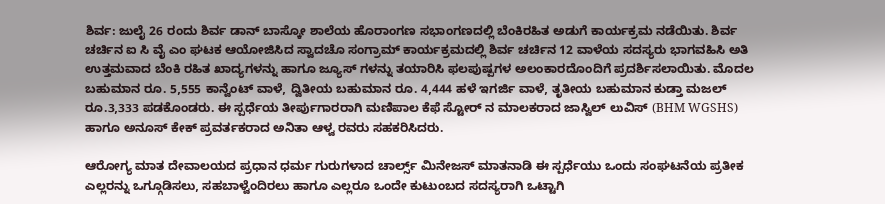ಶಿರ್ವ: ಜುಲೈ 26 ರಂದು ಶಿರ್ವ ಡಾನ್ ಬಾಸ್ಕೋ ಶಾಲೆಯ ಹೊರಾಂಗಣ ಸಭಾಂಗಣದಲ್ಲಿ ಬೆಂಕಿರಹಿತ ಅಡುಗೆ ಕಾರ್ಯಕ್ರಮ ನಡೆಯಿತು. ಶಿರ್ವ ಚರ್ಚಿನ ಐ ಸಿ ವೈ ಎಂ ಘಟಕ ಆಯೋಜಿಸಿದ ಸ್ವಾದಚೊ ಸಂಗ್ರಾಮ್ ಕಾರ್ಯಕ್ರಮದಲ್ಲಿ ಶಿರ್ವ ಚರ್ಚಿನ 12 ವಾಳೆಯ ಸದಸ್ಯರು ಭಾಗವಹಿಸಿ ಅತಿ ಉತ್ತಮವಾದ ಬೆಂಕಿ ರಹಿತ ಖಾದ್ಯಗಳನ್ನು ಹಾಗೂ ಜ್ಯೂಸ್ ಗಳನ್ನು ತಯಾರಿಸಿ ಫಲಪುಷ್ಪಗಳ ಅಲಂಕಾರದೊಂದಿಗೆ ಪ್ರದರ್ಶಿಸಲಾಯಿತು. ಮೊದಲ ಬಹುಮಾನ ರೂ. 5,555 ಕಾನ್ವೆಂಟ್ ವಾಳೆ, ದ್ವಿತೀಯ ಬಹುಮಾನ ರೂ. 4,444 ಹಳೆ ಇಗರ್ಜಿ ವಾಳೆ, ತೃತೀಯ ಬಹುಮಾನ ಕುಡ್ತಾ ಮಜಲ್ ರೂ.3,333 ಪಡಕೊಂಡರು. ಈ ಸ್ಪರ್ಧೆಯ ತೀರ್ಪುಗಾರರಾಗಿ ಮಣಿಪಾಲ ಕೆಫೆ ಸ್ಟೋರ್ ನ ಮಾಲಕರಾದ ಜಾಸ್ವಿಲ್ ಲುವಿಸ್ (BHM WGSHS) ಹಾಗೂ ಅನೂಸ್ ಕೇಕ್ ಪ್ರವರ್ತಕರಾದ ಅನಿತಾ ಆಳ್ವ ರವರು ಸಹಕರಿಸಿದರು.

ಆರೋಗ್ಯ ಮಾತ ದೇವಾಲಯದ ಪ್ರಧಾನ ಧರ್ಮ ಗುರುಗಳಾದ ಚಾರ್ಲ್ಸ್ ಮಿನೇಜಸ್ ಮಾತನಾಡಿ ಈ ಸ್ಪರ್ಧೆಯು ಒಂದು ಸಂಘಟನೆಯ ಪ್ರತೀಕ ಎಲ್ಲರನ್ನು ಒಗ್ಗೂಡಿಸಲು, ಸಹಬಾಳ್ವೆಂದಿರಲು ಹಾಗೂ ಎಲ್ಲರೂ ಒಂದೇ ಕುಟುಂಬದ ಸದಸ್ಯರಾಗಿ ಒಟ್ಟಾಗಿ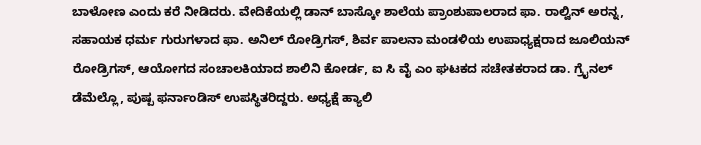ಬಾಳೋಣ ಎಂದು ಕರೆ ನೀಡಿದರು. ವೇದಿಕೆಯಲ್ಲಿ ಡಾನ್ ಬಾಸ್ಕೋ ಶಾಲೆಯ ಪ್ರಾಂಶುಪಾಲರಾದ ಫಾ. ರಾಲ್ವಿನ್ ಅರನ್ನ, ಸಹಾಯಕ ಧರ್ಮ ಗುರುಗಳಾದ ಫಾ. ಅನಿಲ್ ರೋಡ್ರಿಗಸ್, ಶಿರ್ವ ಪಾಲನಾ ಮಂಡಳಿಯ ಉಪಾಧ್ಯಕ್ಷರಾದ ಜೂಲಿಯನ್ ರೋಡ್ರಿಗಸ್, ಆಯೋಗದ ಸಂಚಾಲಕಿಯಾದ ಶಾಲಿನಿ ಕೋರ್ಡ, ಐ ಸಿ ವೈ ಎಂ ಘಟಕದ ಸಚೇತಕರಾದ ಡಾ. ಗ್ರೈನಲ್ ಡೆಮೆಲ್ಲೊ, ಪುಷ್ಪ ಫರ್ನಾಂಡಿಸ್ ಉಪಸ್ಥಿತರಿದ್ದರು. ಅಧ್ಯಕ್ಷೆ ಹ್ಯಾಲಿ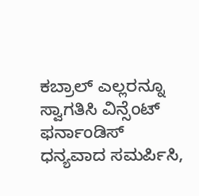ಕಬ್ರಾಲ್ ಎಲ್ಲರನ್ನೂ ಸ್ವಾಗತಿಸಿ ವಿನ್ಸೆಂಟ್ ಫರ್ನಾಂಡಿಸ್ ಧನ್ಯವಾದ ಸಮರ್ಪಿಸಿ,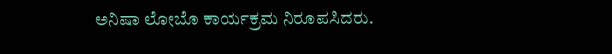ಅನಿಷಾ ಲೋಬೊ ಕಾರ್ಯಕ್ರಮ ನಿರೂಪಸಿದರು.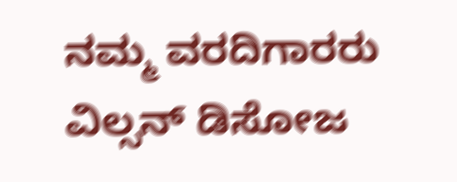ನಮ್ಮ ವರದಿಗಾರರು
ವಿಲ್ಸನ್ ಡಿಸೋಜ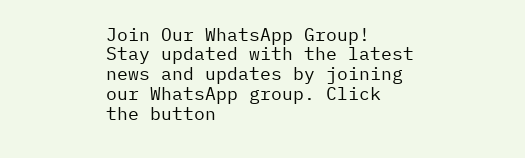Join Our WhatsApp Group!
Stay updated with the latest news and updates by joining our WhatsApp group. Click the button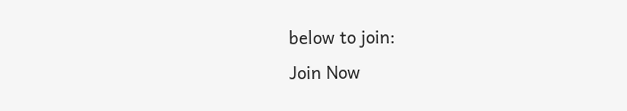below to join:
Join Now